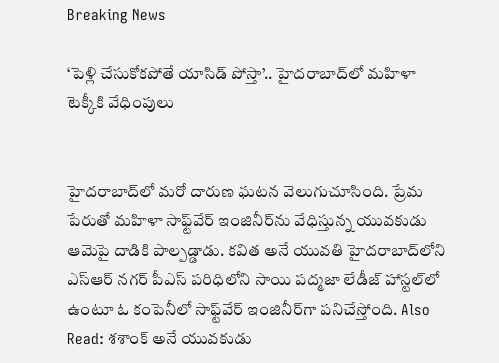Breaking News

‘పెళ్లి చేసుకోకపోతే యాసిడ్ పోస్తా’.. హైదరాబాద్‌లో మహిళా టెక్కీకి వేధింపులు


హైదరాబాద్‌లో మరో దారుణ ఘటన వెలుగుచూసింది. ప్రేమ పేరుతో మహిళా సాఫ్ట్‌వేర్‌ ఇంజినీర్‌ను వేధిస్తున్న యువకుడు ఆమెపై దాడికి పాల్పడ్డాడు. కవిత అనే యువతి హైదరాబాద్‌లోని ఎస్ఆర్ నగర్ పీఎస్ పరిధిలోని సాయి పద్మజా లేడీజ్ హాస్టల్‌లో ఉంటూ ఓ కంపెనీలో సాఫ్ట్‌వేర్ ఇంజినీర్‌గా పనిచేస్తోంది. Also Read: శశాంక్ అనే యువకుడు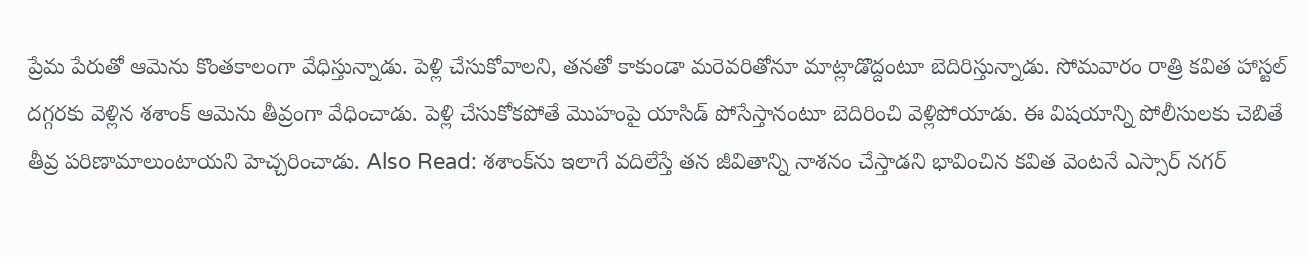ప్రేమ పేరుతో ఆమెను కొంతకాలంగా వేధిస్తున్నాడు. పెళ్లి చేసుకోవాలని, తనతో కాకుండా మరెవరితోనూ మాట్లాడొద్దంటూ బెదిరిస్తున్నాడు. సోమవారం రాత్రి కవిత హాస్టల్ దగ్గరకు వెళ్లిన శశాంక్ ఆమెను తీవ్రంగా వేధించాడు. పెళ్లి చేసుకోకపోతే మొహంపై యాసిడ్ పోసేస్తానంటూ బెదిరించి వెళ్లిపోయాడు. ఈ విషయాన్ని పోలీసులకు చెబితే తీవ్ర పరిణామాలుంటాయని హెచ్చరించాడు. Also Read: శశాంక్‌ను ఇలాగే వదిలేస్తే తన జీవితాన్ని నాశనం చేస్తాడని భావించిన కవిత వెంటనే ఎస్సార్ నగర్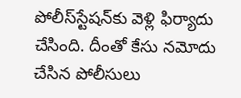పోలీస్‌స్టేషన్‌కు వెళ్లి ఫిర్యాదు చేసింది. దీంతో కేసు నమోదు చేసిన పోలీసులు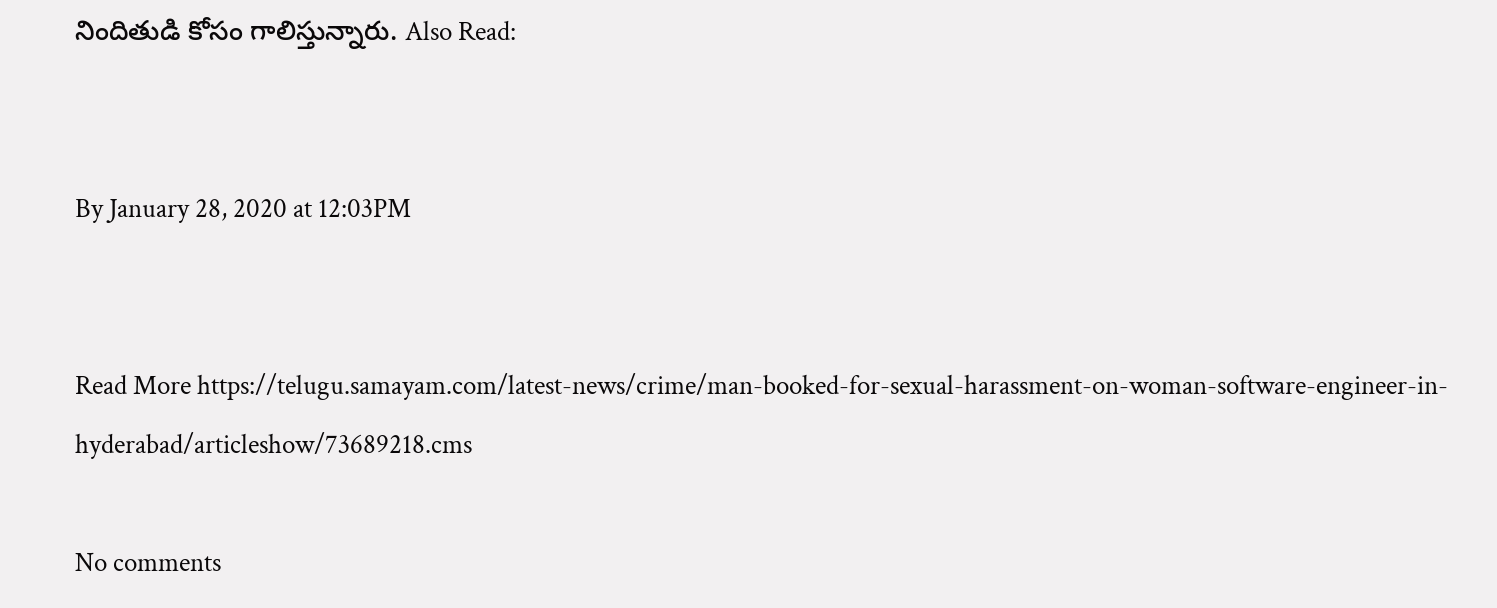నిందితుడి కోసం గాలిస్తున్నారు. Also Read:


By January 28, 2020 at 12:03PM


Read More https://telugu.samayam.com/latest-news/crime/man-booked-for-sexual-harassment-on-woman-software-engineer-in-hyderabad/articleshow/73689218.cms

No comments